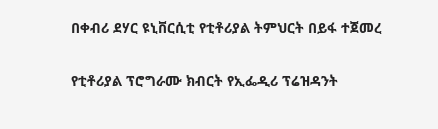በቀብሪ ደሃር ዩኒቨርሲቲ የቲቶሪያል ትምህርት በይፋ ተጀመረ

የቲቶሪያል ፕሮግራሙ ክብርት የኢፌዲሪ ፕሬዝዳንት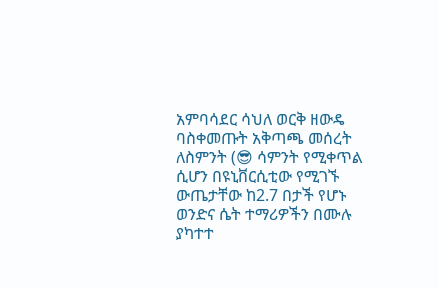አምባሳደር ሳህለ ወርቅ ዘውዴ ባስቀመጡት አቅጣጫ መሰረት ለስምንት (😎 ሳምንት የሚቀጥል ሲሆን በዩኒቨርሲቲው የሚገኙ ውጤታቸው ከ2.7 በታች የሆኑ ወንድና ሴት ተማሪዎችን በሙሉ ያካተተ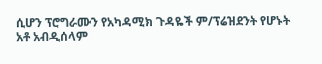ሲሆን ፕሮግራሙን የአካዳሚክ ጉዳዬች ም/ፕሬዝደንት የሆኑት አቶ አብዲሰላም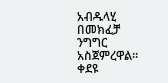አብዱላሂ በመክፈቻ ንግግር አስጀምረዋል። ቀደዩ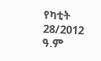የካቲት 28/2012 ዓ.ም